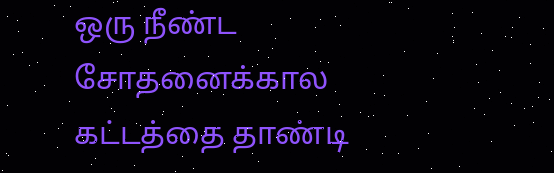ஒரு நீண்ட சோதனைக்கால கட்டத்தை தாண்டி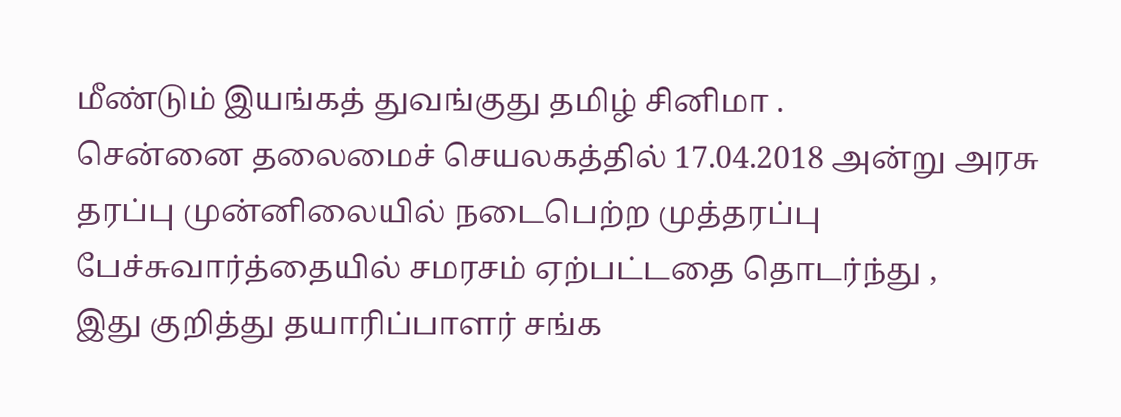மீண்டும் இயங்கத் துவங்குது தமிழ் சினிமா .
சென்னை தலைமைச் செயலகத்தில் 17.04.2018 அன்று அரசு தரப்பு முன்னிலையில் நடைபெற்ற முத்தரப்பு பேச்சுவார்த்தையில் சமரசம் ஏற்பட்டதை தொடர்ந்து ,
இது குறித்து தயாரிப்பாளர் சங்க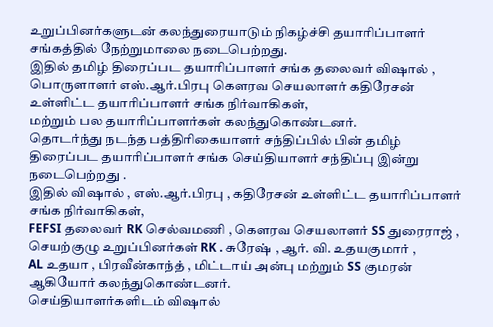உறுப்பினர்களுடன் கலந்துரையாடும் நிகழ்ச்சி தயாரிப்பாளர் சங்கத்தில் நேற்றுமாலை நடைபெற்றது.
இதில் தமிழ் திரைப்பட தயாரிப்பாளர் சங்க தலைவர் விஷால் , பொருளாளர் எஸ்.ஆர்.பிரபு கௌரவ செயலாளர் கதிரேசன் உள்ளிட்ட தயாரிப்பாளர் சங்க நிர்வாகிகள்,
மற்றும் பல தயாரிப்பாளர்கள் கலந்துகொண்டனர்.
தொடர்ந்து நடந்த பத்திரிகையாளர் சந்திப்பில் பின் தமிழ் திரைப்பட தயாரிப்பாளர் சங்க செய்தியாளர் சந்திப்பு இன்று நடைபெற்றது .
இதில் விஷால் , எஸ்.ஆர்.பிரபு , கதிரேசன் உள்ளிட்ட தயாரிப்பாளர் சங்க நிர்வாகிகள்,
FEFSI தலைவர் RK செல்வமணி , கௌரவ செயலாளர் SS துரைராஜ் , செயற்குழு உறுப்பினர்கள் RK . சுரேஷ் , ஆர். வி. உதயகுமார் ,
AL உதயா , பிரவீன்காந்த் , மிட்டாய் அன்பு மற்றும் SS குமரன் ஆகியோர் கலந்துகொண்டனர்.
செய்தியாளர்களிடம் விஷால்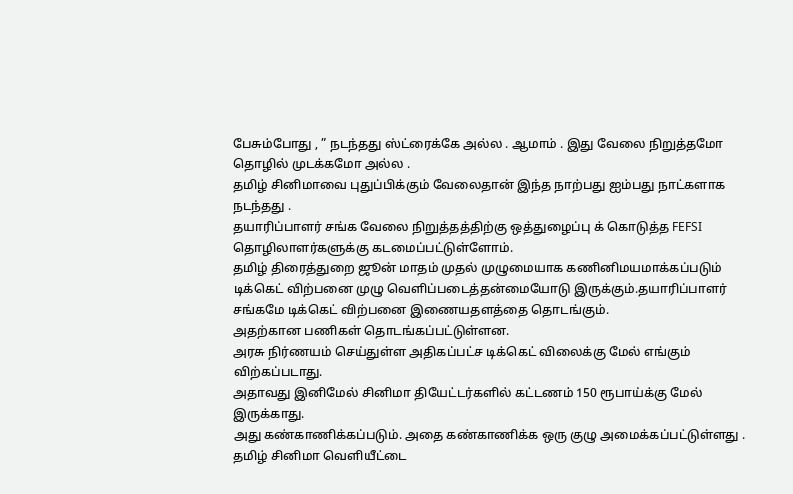பேசும்போது , ” நடந்தது ஸ்ட்ரைக்கே அல்ல . ஆமாம் . இது வேலை நிறுத்தமோ தொழில் முடக்கமோ அல்ல .
தமிழ் சினிமாவை புதுப்பிக்கும் வேலைதான் இந்த நாற்பது ஐம்பது நாட்களாக நடந்தது .
தயாரிப்பாளர் சங்க வேலை நிறுத்தத்திற்கு ஒத்துழைப்பு க் கொடுத்த FEFSI தொழிலாளர்களுக்கு கடமைப்பட்டுள்ளோம்.
தமிழ் திரைத்துறை ஜூன் மாதம் முதல் முழுமையாக கணினிமயமாக்கப்படும்
டிக்கெட் விற்பனை முழு வெளிப்படைத்தன்மையோடு இருக்கும்.தயாரிப்பாளர் சங்கமே டிக்கெட் விற்பனை இணையதளத்தை தொடங்கும்.
அதற்கான பணிகள் தொடங்கப்பட்டுள்ளன.
அரசு நிர்ணயம் செய்துள்ள அதிகப்பட்ச டிக்கெட் விலைக்கு மேல் எங்கும் விற்கப்படாது.
அதாவது இனிமேல் சினிமா தியேட்டர்களில் கட்டணம் 150 ரூபாய்க்கு மேல் இருக்காது.
அது கண்காணிக்கப்படும். அதை கண்காணிக்க ஒரு குழு அமைக்கப்பட்டுள்ளது .
தமிழ் சினிமா வெளியீட்டை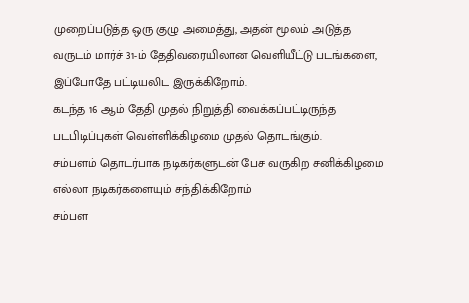முறைப்படுத்த ஒரு குழு அமைத்து, அதன் மூலம் அடுத்த வருடம் மார்ச் 31-ம் தேதிவரையிலான வெளியீட்டு படங்களை,
இப்போதே பட்டியலிட இருக்கிறோம்.
கடந்த 16 ஆம் தேதி முதல் நிறுத்தி வைக்கப்பட்டிருந்த படபிடிப்புகள் வெள்ளிக்கிழமை முதல் தொடங்கும்.
சம்பளம் தொடர்பாக நடிகர்களுடன் பேச வருகிற சனிக்கிழமை எல்லா நடிகர்களையும் சந்திக்கிறோம்
சம்பள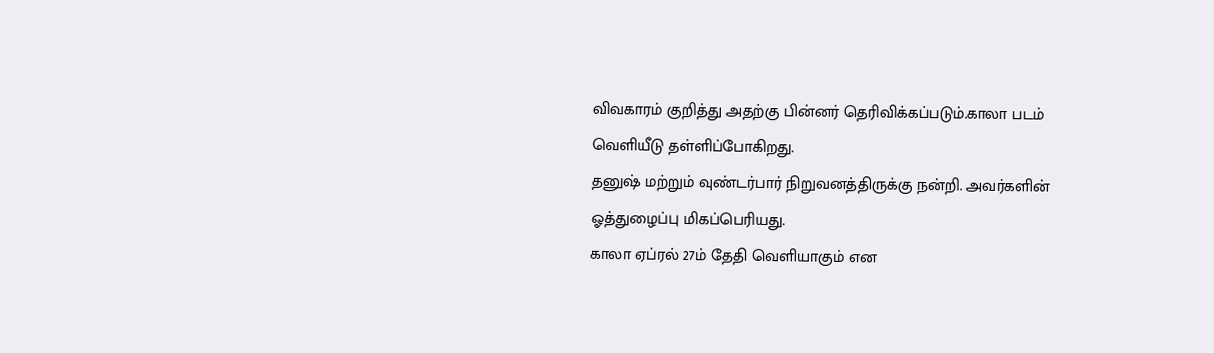விவகாரம் குறித்து அதற்கு பின்னர் தெரிவிக்கப்படும்.காலா படம் வெளியீடு தள்ளிப்போகிறது.
தனுஷ் மற்றும் வுண்டர்பார் நிறுவனத்திருக்கு நன்றி. அவர்களின் ஓத்துழைப்பு மிகப்பெரியது.
காலா ஏப்ரல் 27ம் தேதி வெளியாகும் என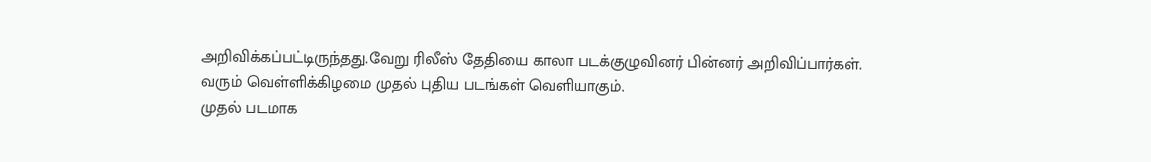அறிவிக்கப்பட்டிருந்தது.வேறு ரிலீஸ் தேதியை காலா படக்குழுவினர் பின்னர் அறிவிப்பார்கள்.
வரும் வெள்ளிக்கிழமை முதல் புதிய படங்கள் வெளியாகும்.
முதல் படமாக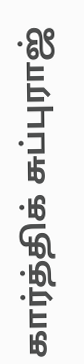கார்த்திக் சுப்புராஜ்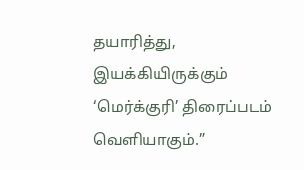தயாரித்து, இயக்கியிருக்கும் ‘மெர்க்குரி’ திரைப்படம் வெளியாகும்.”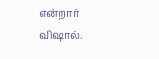என்றார் விஷால்.